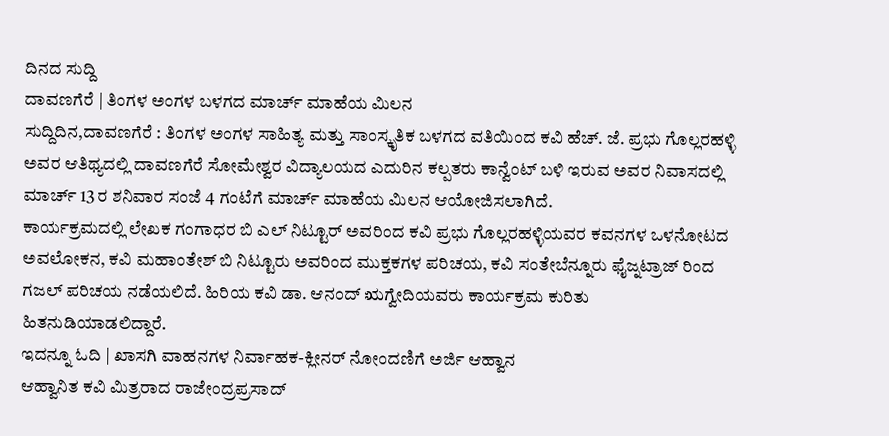ದಿನದ ಸುದ್ದಿ
ದಾವಣಗೆರೆ | ತಿಂಗಳ ಅಂಗಳ ಬಳಗದ ಮಾರ್ಚ್ ಮಾಹೆಯ ಮಿಲನ
ಸುದ್ದಿದಿನ,ದಾವಣಗೆರೆ : ತಿಂಗಳ ಅಂಗಳ ಸಾಹಿತ್ಯ ಮತ್ತು ಸಾಂಸ್ಕೃತಿಕ ಬಳಗದ ವತಿಯಿಂದ ಕವಿ ಹೆಚ್. ಜೆ. ಪ್ರಭು ಗೊಲ್ಲರಹಳ್ಳಿ ಅವರ ಆತಿಥ್ಯದಲ್ಲಿ ದಾವಣಗೆರೆ ಸೋಮೇಶ್ವರ ವಿದ್ಯಾಲಯದ ಎದುರಿನ ಕಲ್ಪತರು ಕಾನ್ವೆಂಟ್ ಬಳಿ ಇರುವ ಅವರ ನಿವಾಸದಲ್ಲಿ ಮಾರ್ಚ್ 13 ರ ಶನಿವಾರ ಸಂಜೆ 4 ಗಂಟೆಗೆ ಮಾರ್ಚ್ ಮಾಹೆಯ ಮಿಲನ ಆಯೋಜಿಸಲಾಗಿದೆ.
ಕಾರ್ಯಕ್ರಮದಲ್ಲಿ ಲೇಖಕ ಗಂಗಾಧರ ಬಿ ಎಲ್ ನಿಟ್ಟೂರ್ ಅವರಿಂದ ಕವಿ ಪ್ರಭು ಗೊಲ್ಲರಹಳ್ಳಿಯವರ ಕವನಗಳ ಒಳನೋಟದ ಅವಲೋಕನ, ಕವಿ ಮಹಾಂತೇಶ್ ಬಿ ನಿಟ್ಟೂರು ಅವರಿಂದ ಮುಕ್ತಕಗಳ ಪರಿಚಯ, ಕವಿ ಸಂತೇಬೆನ್ನೂರು ಫೈಜ್ನಟ್ರಾಜ್ ರಿಂದ ಗಜಲ್ ಪರಿಚಯ ನಡೆಯಲಿದೆ. ಹಿರಿಯ ಕವಿ ಡಾ. ಆನಂದ್ ಋಗ್ವೇದಿಯವರು ಕಾರ್ಯಕ್ರಮ ಕುರಿತು ಹಿತನುಡಿಯಾಡಲಿದ್ದಾರೆ.
ಇದನ್ನೂ ಓದಿ | ಖಾಸಗಿ ವಾಹನಗಳ ನಿರ್ವಾಹಕ-ಕ್ಲೀನರ್ ನೋಂದಣಿಗೆ ಅರ್ಜಿ ಆಹ್ವಾನ
ಆಹ್ವಾನಿತ ಕವಿ ಮಿತ್ರರಾದ ರಾಜೇಂದ್ರಪ್ರಸಾದ್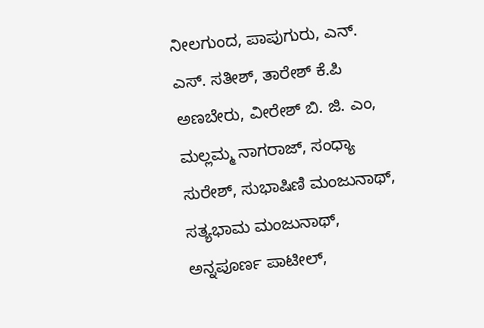ನೀಲಗುಂದ, ಪಾಪುಗುರು, ಎನ್. ಎಸ್. ಸತೀಶ್, ತಾರೇಶ್ ಕೆ.ಪಿ ಅಣಬೇರು, ವೀರೇಶ್ ಬಿ. ಜಿ. ಎಂ, ಮಲ್ಲಮ್ಮ ನಾಗರಾಜ್, ಸಂಧ್ಯಾ ಸುರೇಶ್, ಸುಭಾಷಿಣಿ ಮಂಜುನಾಥ್, ಸತ್ಯಭಾಮ ಮಂಜುನಾಥ್, ಅನ್ನಪೂರ್ಣ ಪಾಟೀಲ್,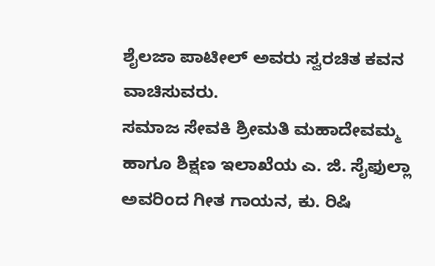ಶೈಲಜಾ ಪಾಟೀಲ್ ಅವರು ಸ್ವರಚಿತ ಕವನ ವಾಚಿಸುವರು.
ಸಮಾಜ ಸೇವಕಿ ಶ್ರೀಮತಿ ಮಹಾದೇವಮ್ಮ ಹಾಗೂ ಶಿಕ್ಷಣ ಇಲಾಖೆಯ ಎ. ಜಿ. ಸೈಫುಲ್ಲಾ ಅವರಿಂದ ಗೀತ ಗಾಯನ, ಕು. ರಿಷಿ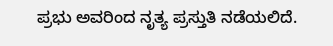ಪ್ರಭು ಅವರಿಂದ ನೃತ್ಯ ಪ್ರಸ್ತುತಿ ನಡೆಯಲಿದೆ.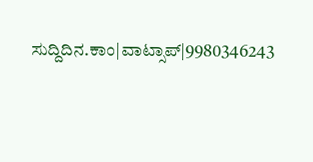ಸುದ್ದಿದಿನ.ಕಾಂ|ವಾಟ್ಸಾಪ್|9980346243